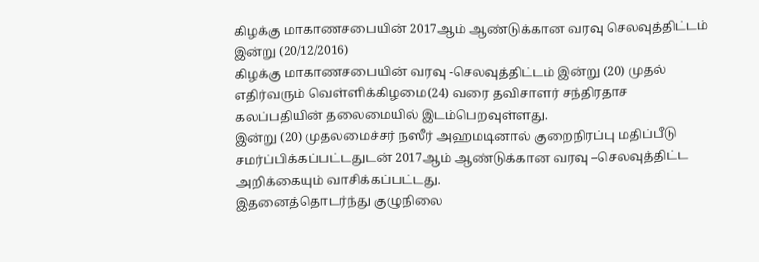கிழக்கு மாகாணசபையின் 2017ஆம் ஆண்டுக்கான வரவு செலவுத்திட்டம் இன்று (20/12/2016)
கிழக்கு மாகாணசபையின் வரவு -செலவுத்திட்டம் இன்று (20) முதல் எதிர்வரும் வெள்ளிக்கிழமை(24) வரை தவிசாளர் சந்திரதாச கலப்பதியின் தலைமையில் இடம்பெறவுள்ளது.
இன்று (20) முதலமைச்சர் நஸீர் அஹமடினால் குறைநிரப்பு மதிப்பீடு சமர்ப்பிக்கப்பட்டதுடன் 2017ஆம் ஆண்டுக்கான வரவு –செலவுத்திட்ட அறிக்கையும் வாசிக்கப்பட்டது.
இதனைத்தொடர்ந்து குழுநிலை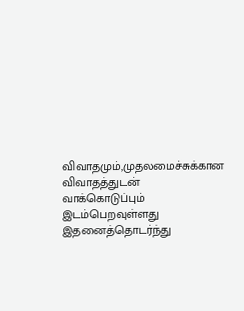விவாதமும்,முதலமைச்சுக்கான விவாதத்துடன் வாக்கொடுப்பும் இடம்பெறவுள்ளது
இதனைத்தொடர்ந்து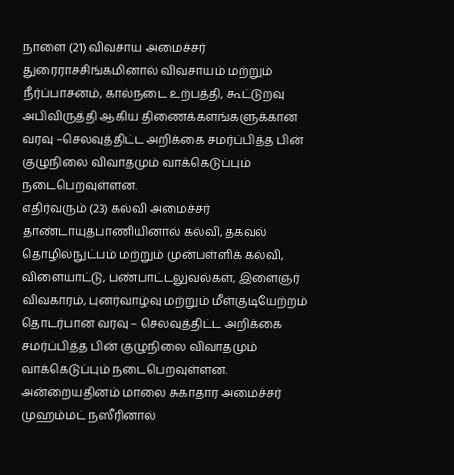நாளை (21) விவசாய அமைச்சர் துரைராசசிங்கமினால் விவசாயம் மற்றும் நீர்ப்பாசனம், கால்நடை உற்பத்தி, கூட்டுறவு அபிவிருத்தி ஆகிய திணைக்களங்களுக்கான வரவு –செலவுத்திட்ட அறிக்கை சமர்ப்பித்த பின் குழுநிலை விவாதமும் வாக்கெடுப்பும் நடைபெறவுள்ளன.
எதிர்வரும் (23) கல்வி அமைச்சர் தாண்டாயுதபாணியினால் கல்வி, தகவல் தொழில்நுட்பம் மற்றும் முன்பள்ளிக் கல்வி, விளையாட்டு, பண்பாட்டலுவல்கள், இளைஞர் விவகாரம், புனர்வாழ்வு மற்றும் மீள்குடியேற்றம் தொடர்பான வரவு – செலவுத்திட்ட அறிக்கை சமர்ப்பித்த பின் குழுநிலை விவாதமும் வாக்கெடுப்பும் நடைபெறவுள்ளன.
அன்றையதினம் மாலை சுகாதார அமைச்சர் முஹம்மட் நஸீரினால்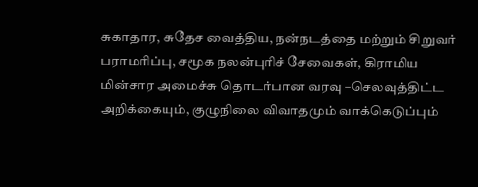சுகாதார, சுதேச வைத்திய, நன்நடத்தை மற்றும் சிறுவர் பராமரிப்பு, சமூக நலன்புரிச் சேவைகள், கிராமிய மின்சார அமைச்சு தொடர்பான வரவு –செலவுத்திட்ட அறிக்கையும், குழுநிலை விவாதமும் வாக்கெடுப்பும்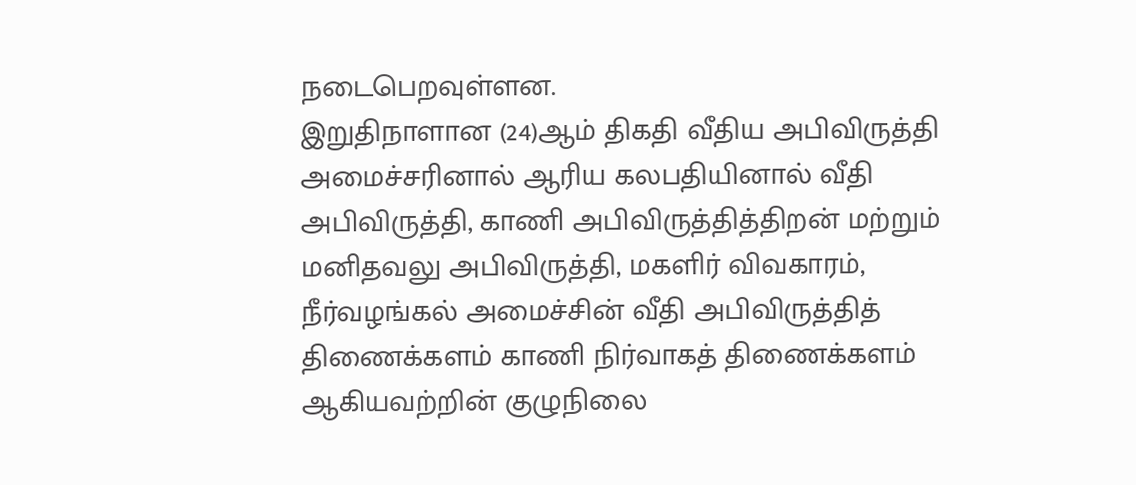நடைபெறவுள்ளன.
இறுதிநாளான (24)ஆம் திகதி வீதிய அபிவிருத்தி அமைச்சரினால் ஆரிய கலபதியினால் வீதி அபிவிருத்தி, காணி அபிவிருத்தித்திறன் மற்றும் மனிதவலு அபிவிருத்தி, மகளிர் விவகாரம், நீர்வழங்கல் அமைச்சின் வீதி அபிவிருத்தித் திணைக்களம் காணி நிர்வாகத் திணைக்களம் ஆகியவற்றின் குழுநிலை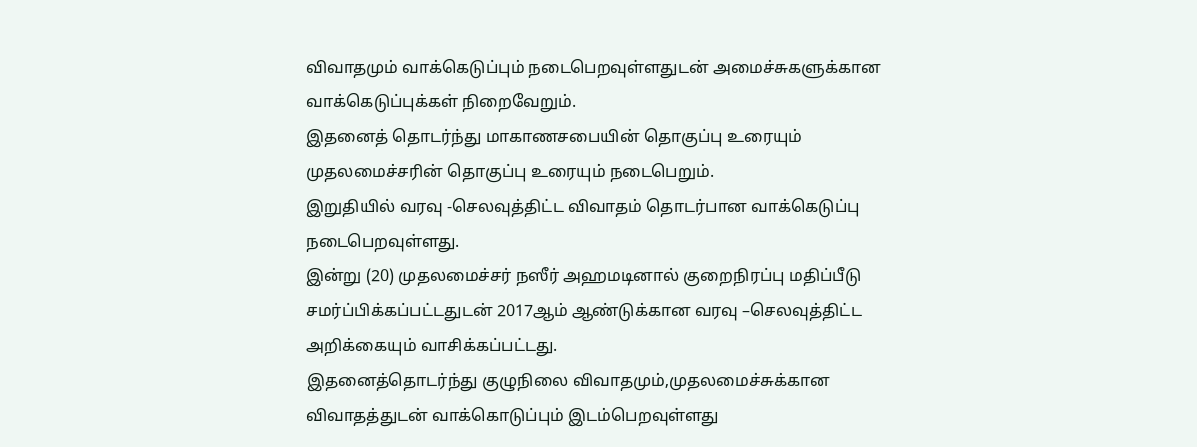விவாதமும் வாக்கெடுப்பும் நடைபெறவுள்ளதுடன் அமைச்சுகளுக்கான வாக்கெடுப்புக்கள் நிறைவேறும்.
இதனைத் தொடர்ந்து மாகாணசபையின் தொகுப்பு உரையும் முதலமைச்சரின் தொகுப்பு உரையும் நடைபெறும்.
இறுதியில் வரவு -செலவுத்திட்ட விவாதம் தொடர்பான வாக்கெடுப்பு நடைபெறவுள்ளது.
இன்று (20) முதலமைச்சர் நஸீர் அஹமடினால் குறைநிரப்பு மதிப்பீடு சமர்ப்பிக்கப்பட்டதுடன் 2017ஆம் ஆண்டுக்கான வரவு –செலவுத்திட்ட அறிக்கையும் வாசிக்கப்பட்டது.
இதனைத்தொடர்ந்து குழுநிலை விவாதமும்,முதலமைச்சுக்கான விவாதத்துடன் வாக்கொடுப்பும் இடம்பெறவுள்ளது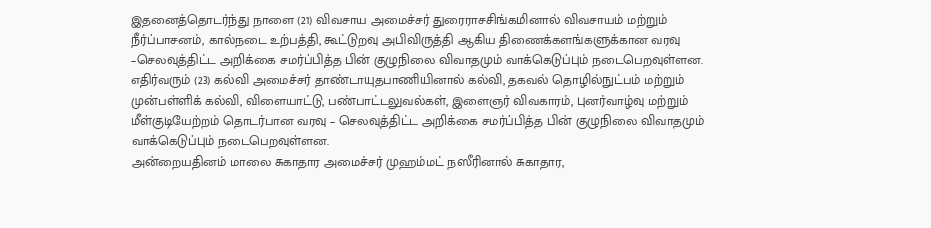இதனைத்தொடர்ந்து நாளை (21) விவசாய அமைச்சர் துரைராசசிங்கமினால் விவசாயம் மற்றும் நீர்ப்பாசனம், கால்நடை உற்பத்தி, கூட்டுறவு அபிவிருத்தி ஆகிய திணைக்களங்களுக்கான வரவு –செலவுத்திட்ட அறிக்கை சமர்ப்பித்த பின் குழுநிலை விவாதமும் வாக்கெடுப்பும் நடைபெறவுள்ளன.
எதிர்வரும் (23) கல்வி அமைச்சர் தாண்டாயுதபாணியினால் கல்வி, தகவல் தொழில்நுட்பம் மற்றும் முன்பள்ளிக் கல்வி, விளையாட்டு, பண்பாட்டலுவல்கள், இளைஞர் விவகாரம், புனர்வாழ்வு மற்றும் மீள்குடியேற்றம் தொடர்பான வரவு – செலவுத்திட்ட அறிக்கை சமர்ப்பித்த பின் குழுநிலை விவாதமும் வாக்கெடுப்பும் நடைபெறவுள்ளன.
அன்றையதினம் மாலை சுகாதார அமைச்சர் முஹம்மட் நஸீரினால் சுகாதார,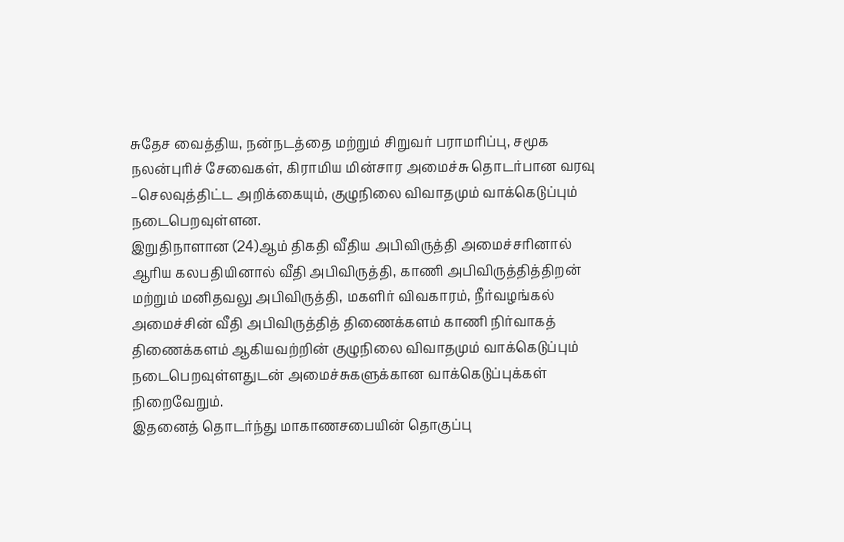சுதேச வைத்திய, நன்நடத்தை மற்றும் சிறுவர் பராமரிப்பு, சமூக நலன்புரிச் சேவைகள், கிராமிய மின்சார அமைச்சு தொடர்பான வரவு –செலவுத்திட்ட அறிக்கையும், குழுநிலை விவாதமும் வாக்கெடுப்பும் நடைபெறவுள்ளன.
இறுதிநாளான (24)ஆம் திகதி வீதிய அபிவிருத்தி அமைச்சரினால் ஆரிய கலபதியினால் வீதி அபிவிருத்தி, காணி அபிவிருத்தித்திறன் மற்றும் மனிதவலு அபிவிருத்தி, மகளிர் விவகாரம், நீர்வழங்கல் அமைச்சின் வீதி அபிவிருத்தித் திணைக்களம் காணி நிர்வாகத் திணைக்களம் ஆகியவற்றின் குழுநிலை விவாதமும் வாக்கெடுப்பும் நடைபெறவுள்ளதுடன் அமைச்சுகளுக்கான வாக்கெடுப்புக்கள் நிறைவேறும்.
இதனைத் தொடர்ந்து மாகாணசபையின் தொகுப்பு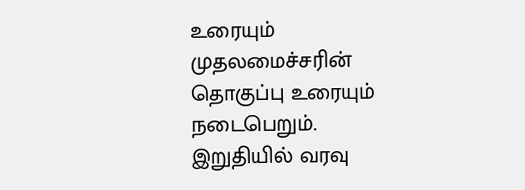உரையும் முதலமைச்சரின் தொகுப்பு உரையும் நடைபெறும்.
இறுதியில் வரவு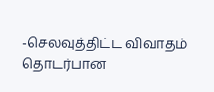-செலவுத்திட்ட விவாதம் தொடர்பான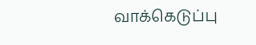வாக்கெடுப்பு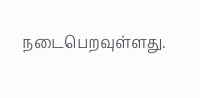நடைபெறவுள்ளது.